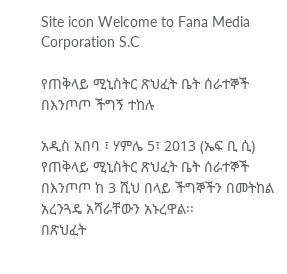Site icon Welcome to Fana Media Corporation S.C

የጠቅላይ ሚኒስትር ጽህፈት ቤት ሰራተኞች በእንጦጦ ችግኝ ተከሉ

አዲስ አበባ ፣ ሃምሌ 5፣ 2013 (ኤፍ ቢ ሲ) የጠቅላይ ሚኒስትር ጽህፈት ቤት ሰራተኞች በእንጦጦ ከ 3 ሺህ በላይ ችግኞችን በመትከል አረንጓዴ አሻራቸውን አኑረዋል፡፡
በጽህፈት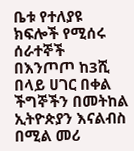ቤቱ የተለያዩ ክፍሎች የሚሰሩ ሰራተኞች በእንጦጦ ከ3ሺ በላይ ሀገር በቀል ችግኞችን በመትከል ኢትዮጵያን እናልብስ በሚል መሪ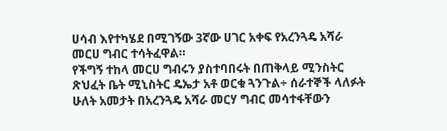ሀሳብ እየተካሄደ በሚገኝው 3ኛው ሀገር አቀፍ የአረንጓዴ አሻራ መርሀ ግብር ተሳትፈዋል።
የችግኝ ተከላ መርሀ ግብሩን ያስተባበሩት በጠቅላይ ሚንስትር ጽህፈት ቤት ሚኒስትር ዴኤታ አቶ ወርቁ ጓንጉል÷ ሰራተኞች ላለፉት ሁለት አመታት በአረንጓዴ አሻራ መርሃ ግብር መሳተፋቸውን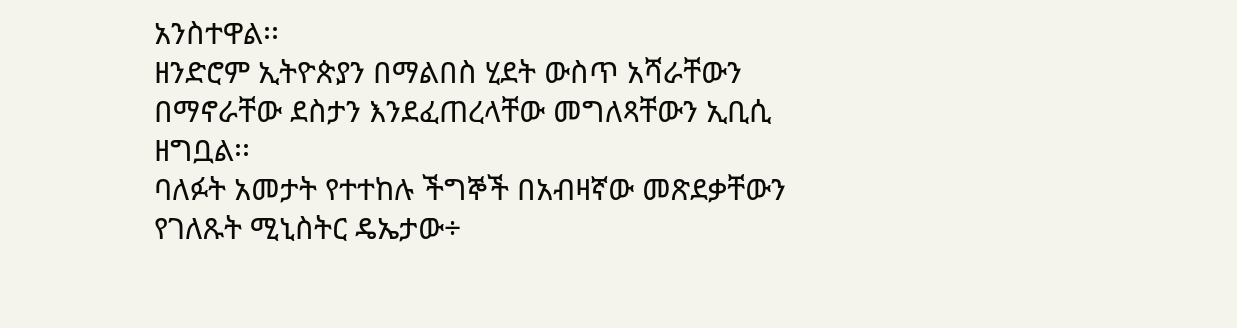አንስተዋል፡፡
ዘንድሮም ኢትዮጵያን በማልበስ ሂደት ውስጥ አሻራቸውን በማኖራቸው ደስታን እንደፈጠረላቸው መግለጻቸውን ኢቢሲ ዘግቧል፡፡
ባለፉት አመታት የተተከሉ ችግኞች በአብዛኛው መጽደቃቸውን የገለጹት ሚኒስትር ዴኤታው÷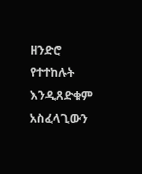ዘንድሮ የተተከሉት እንዲጸድቁም አስፈላጊውን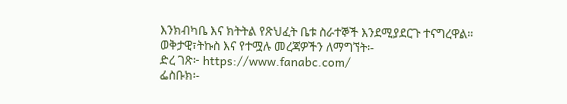እንክብካቤ እና ክትትል የጽህፈት ቤቱ ስራተኞች እንደሚያደርጉ ተናግረዋል።
ወቅታዊ፣ትኩስ እና የተሟሉ መረጃዎችን ለማግኘት፡-
ድረ ገጽ፦ https://www.fanabc.com/
ፌስቡክ፡-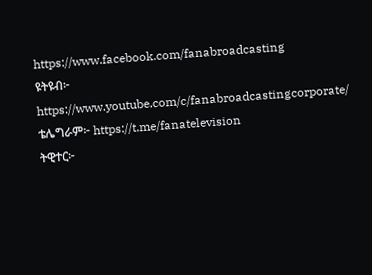https://www.facebook.com/fanabroadcasting
ዩትዩብ፦ https://www.youtube.com/c/fanabroadcastingcorporate/
ቴሌግራም፦ https://t.me/fanatelevision
ትዊተር፦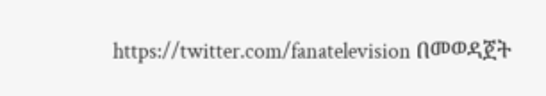https://twitter.com/fanatelevision በመወዳጀት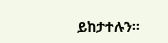ይከታተሉን፡፡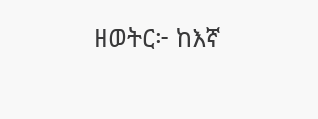ዘወትር፦ ከእኛ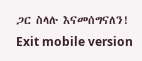ጋር ስላሉ እናመሰግናለን!
Exit mobile version